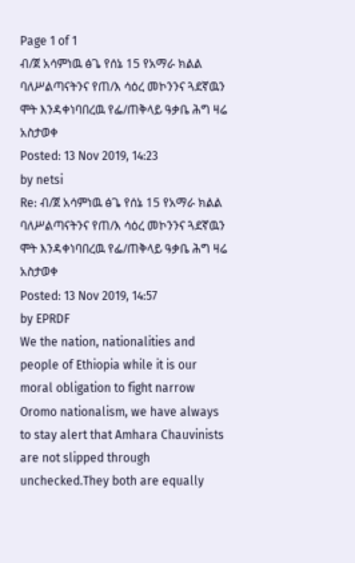Page 1 of 1
ብ/ጀ አሳምነዉ ፅጌ የሰኔ 15 የአማራ ክልል ባለሥልጣናትንና የጠ/እ ሳዕረ መኮንንና ጓደኛዉን ሞት እንዳቀነባበረዉ የፌ/ጠቅላይ ዓቃቤ ሕግ ዛሬ አስታወቀ
Posted: 13 Nov 2019, 14:23
by netsi
Re: ብ/ጀ አሳምነዉ ፅጌ የሰኔ 15 የአማራ ክልል ባለሥልጣናትንና የጠ/እ ሳዕረ መኮንንና ጓደኛዉን ሞት እንዳቀነባበረዉ የፌ/ጠቅላይ ዓቃቤ ሕግ ዛሬ አስታወቀ
Posted: 13 Nov 2019, 14:57
by EPRDF
We the nation, nationalities and people of Ethiopia while it is our moral obligation to fight narrow Oromo nationalism, we have always to stay alert that Amhara Chauvinists are not slipped through unchecked.They both are equally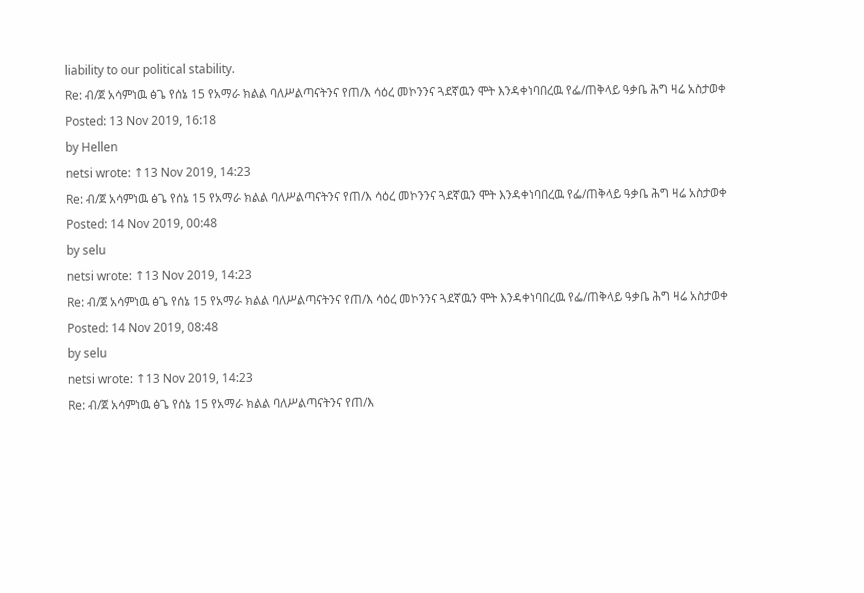liability to our political stability.
Re: ብ/ጀ አሳምነዉ ፅጌ የሰኔ 15 የአማራ ክልል ባለሥልጣናትንና የጠ/እ ሳዕረ መኮንንና ጓደኛዉን ሞት እንዳቀነባበረዉ የፌ/ጠቅላይ ዓቃቤ ሕግ ዛሬ አስታወቀ
Posted: 13 Nov 2019, 16:18
by Hellen
netsi wrote: ↑13 Nov 2019, 14:23
Re: ብ/ጀ አሳምነዉ ፅጌ የሰኔ 15 የአማራ ክልል ባለሥልጣናትንና የጠ/እ ሳዕረ መኮንንና ጓደኛዉን ሞት እንዳቀነባበረዉ የፌ/ጠቅላይ ዓቃቤ ሕግ ዛሬ አስታወቀ
Posted: 14 Nov 2019, 00:48
by selu
netsi wrote: ↑13 Nov 2019, 14:23
Re: ብ/ጀ አሳምነዉ ፅጌ የሰኔ 15 የአማራ ክልል ባለሥልጣናትንና የጠ/እ ሳዕረ መኮንንና ጓደኛዉን ሞት እንዳቀነባበረዉ የፌ/ጠቅላይ ዓቃቤ ሕግ ዛሬ አስታወቀ
Posted: 14 Nov 2019, 08:48
by selu
netsi wrote: ↑13 Nov 2019, 14:23
Re: ብ/ጀ አሳምነዉ ፅጌ የሰኔ 15 የአማራ ክልል ባለሥልጣናትንና የጠ/እ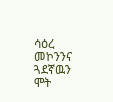ሳዕረ መኮንንና ጓደኛዉን ሞት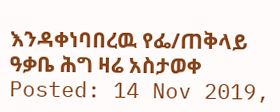እንዳቀነባበረዉ የፌ/ጠቅላይ ዓቃቤ ሕግ ዛሬ አስታወቀ
Posted: 14 Nov 2019,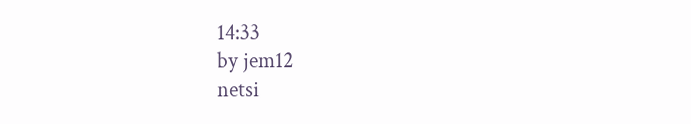14:33
by jem12
netsi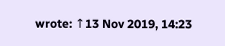wrote: ↑13 Nov 2019, 14:23